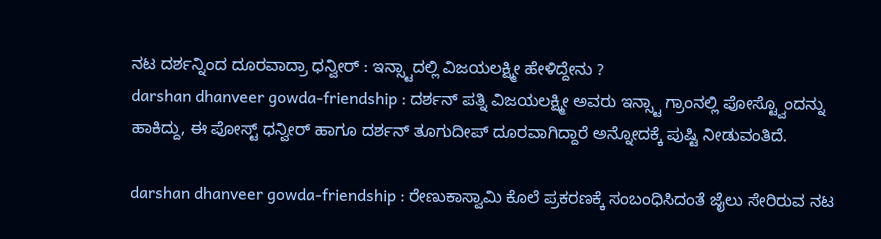ನಟ ದರ್ಶನ್ನಿಂದ ದೂರವಾದ್ರಾ ಧನ್ವೀರ್ : ಇನ್ಸ್ಟಾದಲ್ಲಿ ವಿಜಯಲಕ್ಷ್ಮೀ ಹೇಳಿದ್ದೇನು ?
darshan dhanveer gowda-friendship : ದರ್ಶನ್ ಪತ್ನಿ ವಿಜಯಲಕ್ಷ್ಮೀ ಅವರು ಇನ್ಸ್ಟಾ ಗ್ರಾಂನಲ್ಲಿ ಪೋಸ್ಟ್ವೊಂದನ್ನು ಹಾಕಿದ್ದು, ಈ ಪೋಸ್ಟ್ ಧನ್ವೀರ್ ಹಾಗೂ ದರ್ಶನ್ ತೂಗುದೀಪ್ ದೂರವಾಗಿದ್ದಾರೆ ಅನ್ನೋದಕ್ಕೆ ಪುಷ್ಟಿ ನೀಡುವಂತಿದೆ.

darshan dhanveer gowda-friendship : ರೇಣುಕಾಸ್ವಾಮಿ ಕೊಲೆ ಪ್ರಕರಣಕ್ಕೆ ಸಂಬಂಧಿಸಿದಂತೆ ಜೈಲು ಸೇರಿರುವ ನಟ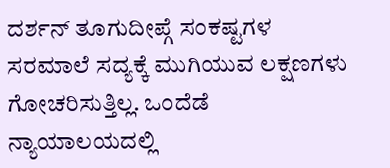ದರ್ಶನ್ ತೂಗುದೀಪ್ಗೆ ಸಂಕಷ್ಟಗಳ ಸರಮಾಲೆ ಸದ್ಯಕ್ಕೆ ಮುಗಿಯುವ ಲಕ್ಷಣಗಳು ಗೋಚರಿಸುತ್ತಿಲ್ಲ. ಒಂದೆಡೆ ನ್ಯಾಯಾಲಯದಲ್ಲಿ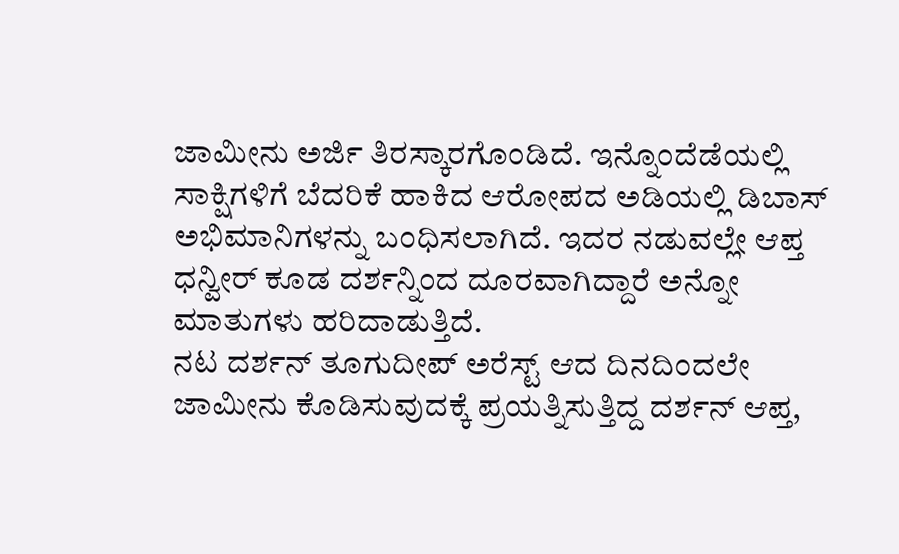ಜಾಮೀನು ಅರ್ಜಿ ತಿರಸ್ಕಾರಗೊಂಡಿದೆ. ಇನ್ನೊಂದೆಡೆಯಲ್ಲಿ ಸಾಕ್ಷಿಗಳಿಗೆ ಬೆದರಿಕೆ ಹಾಕಿದ ಆರೋಪದ ಅಡಿಯಲ್ಲಿ ಡಿಬಾಸ್ ಅಭಿಮಾನಿಗಳನ್ನು ಬಂಧಿಸಲಾಗಿದೆ. ಇದರ ನಡುವಲ್ಲೇ ಆಪ್ತ ಧನ್ವೀರ್ ಕೂಡ ದರ್ಶನ್ನಿಂದ ದೂರವಾಗಿದ್ದಾರೆ ಅನ್ನೋ ಮಾತುಗಳು ಹರಿದಾಡುತ್ತಿದೆ.
ನಟ ದರ್ಶನ್ ತೂಗುದೀಪ್ ಅರೆಸ್ಟ್ ಆದ ದಿನದಿಂದಲೇ ಜಾಮೀನು ಕೊಡಿಸುವುದಕ್ಕೆ ಪ್ರಯತ್ನಿಸುತ್ತಿದ್ದ ದರ್ಶನ್ ಆಪ್ತ,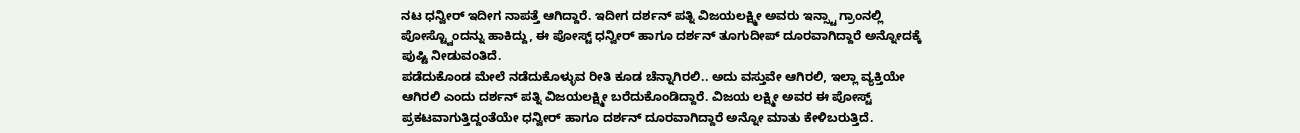ನಟ ಧನ್ವೀರ್ ಇದೀಗ ನಾಪತ್ತೆ ಆಗಿದ್ದಾರೆ. ಇದೀಗ ದರ್ಶನ್ ಪತ್ನಿ ವಿಜಯಲಕ್ಷ್ಮೀ ಅವರು ಇನ್ಸ್ಟಾ ಗ್ರಾಂನಲ್ಲಿ ಪೋಸ್ಟ್ವೊಂದನ್ನು ಹಾಕಿದ್ದು, ಈ ಪೋಸ್ಟ್ ಧನ್ವೀರ್ ಹಾಗೂ ದರ್ಶನ್ ತೂಗುದೀಪ್ ದೂರವಾಗಿದ್ದಾರೆ ಅನ್ನೋದಕ್ಕೆ ಪುಷ್ಟಿ ನೀಡುವಂತಿದೆ.
ಪಡೆದುಕೊಂಡ ಮೇಲೆ ನಡೆದುಕೊಳ್ಳುವ ರೀತಿ ಕೂಡ ಚೆನ್ನಾಗಿರಲಿ.. ಅದು ವಸ್ತುವೇ ಆಗಿರಲಿ, ಇಲ್ಲಾ ವ್ಯಕ್ತಿಯೇ ಆಗಿರಲಿ ಎಂದು ದರ್ಶನ್ ಪತ್ನಿ ವಿಜಯಲಕ್ಷ್ಮೀ ಬರೆದುಕೊಂಡಿದ್ದಾರೆ. ವಿಜಯ ಲಕ್ಷ್ಮೀ ಅವರ ಈ ಪೋಸ್ಟ್ ಪ್ರಕಟವಾಗುತ್ತಿದ್ದಂತೆಯೇ ಧನ್ವೀರ್ ಹಾಗೂ ದರ್ಶನ್ ದೂರವಾಗಿದ್ದಾರೆ ಅನ್ನೋ ಮಾತು ಕೇಳಿಬರುತ್ತಿದೆ.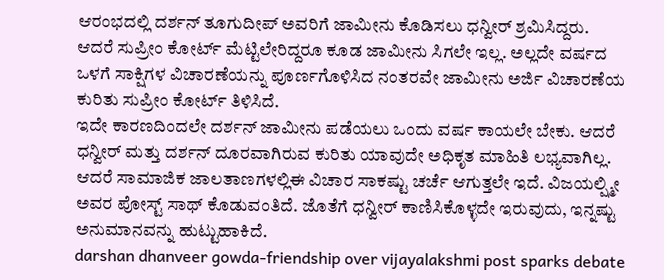ಆರಂಭದಲ್ಲಿ ದರ್ಶನ್ ತೂಗುದೀಪ್ ಅವರಿಗೆ ಜಾಮೀನು ಕೊಡಿಸಲು ಧನ್ವೀರ್ ಶ್ರಮಿಸಿದ್ದರು. ಆದರೆ ಸುಪ್ರೀಂ ಕೋರ್ಟ್ ಮೆಟ್ಟಿಲೇರಿದ್ದರೂ ಕೂಡ ಜಾಮೀನು ಸಿಗಲೇ ಇಲ್ಲ. ಅಲ್ಲದೇ ವರ್ಷದ ಒಳಗೆ ಸಾಕ್ಷಿಗಳ ವಿಚಾರಣೆಯನ್ನು ಪೂರ್ಣಗೊಳಿಸಿದ ನಂತರವೇ ಜಾಮೀನು ಅರ್ಜಿ ವಿಚಾರಣೆಯ ಕುರಿತು ಸುಪ್ರೀಂ ಕೋರ್ಟ್ ತಿಳಿಸಿದೆ.
ಇದೇ ಕಾರಣದಿಂದಲೇ ದರ್ಶನ್ ಜಾಮೀನು ಪಡೆಯಲು ಒಂದು ವರ್ಷ ಕಾಯಲೇ ಬೇಕು. ಆದರೆ ಧನ್ವೀರ್ ಮತ್ತು ದರ್ಶನ್ ದೂರವಾಗಿರುವ ಕುರಿತು ಯಾವುದೇ ಅಧಿಕೃತ ಮಾಹಿತಿ ಲಭ್ಯವಾಗಿಲ್ಲ. ಆದರೆ ಸಾಮಾಜಿಕ ಜಾಲತಾಣಗಳಲ್ಲಿಈ ವಿಚಾರ ಸಾಕಷ್ಟು ಚರ್ಚೆ ಆಗುತ್ತಲೇ ಇದೆ. ವಿಜಯಲ್ಷ್ಮೀ ಅವರ ಪೋಸ್ಟ್ ಸಾಥ್ ಕೊಡುವಂತಿದೆ. ಜೊತೆಗೆ ಧನ್ವೀರ್ ಕಾಣಿಸಿಕೊಳ್ಳದೇ ಇರುವುದು, ಇನ್ನಷ್ಟು ಅನುಮಾನವನ್ನು ಹುಟ್ಟುಹಾಕಿದೆ.
darshan dhanveer gowda-friendship over vijayalakshmi post sparks debate